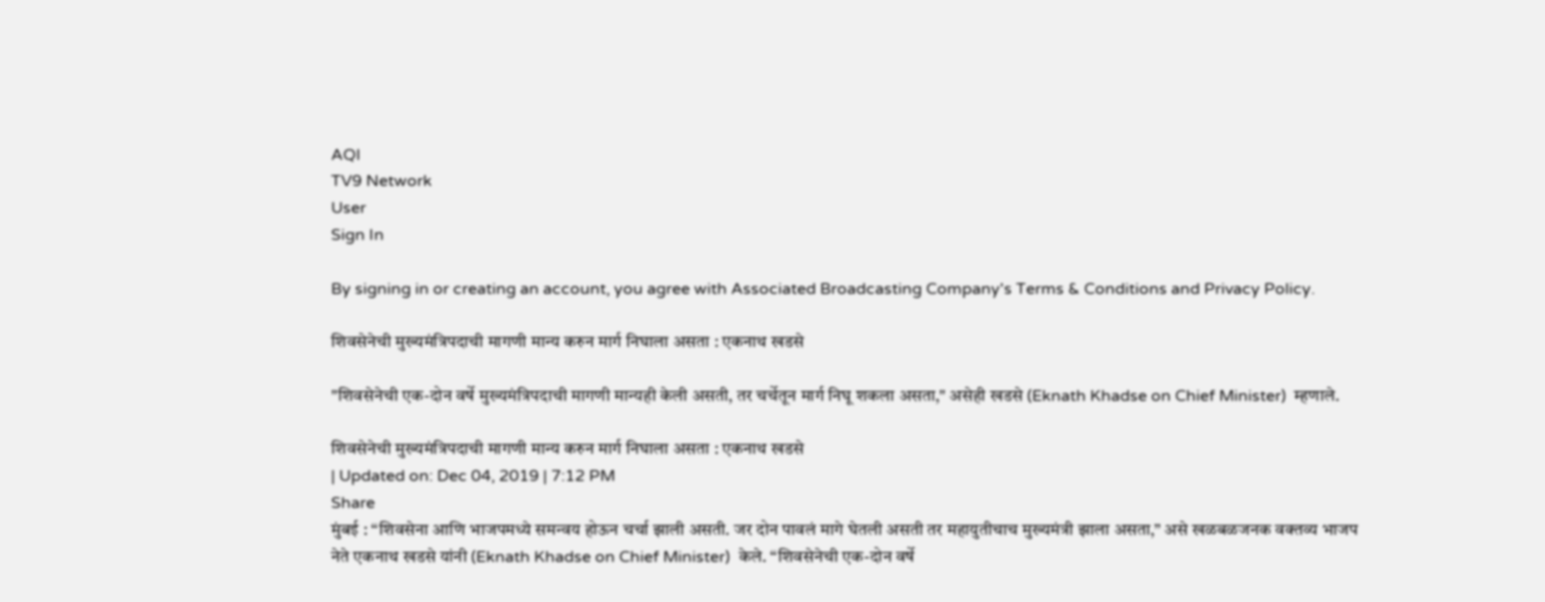AQI
TV9 Network
User
Sign In

By signing in or creating an account, you agree with Associated Broadcasting Company's Terms & Conditions and Privacy Policy.

शिवसेनेची मुख्यमंत्रिपदाची मागणी मान्य करुन मार्ग निघाला असता : एकनाथ खडसे

"शिवसेनेची एक-दोन वर्षे मुख्यमंत्रिपदाची मागणी मान्यही केली असती, तर चर्चेतून मार्ग निघू शकला असता," असेही खडसे (Eknath Khadse on Chief Minister)  म्हणाले.

शिवसेनेची मुख्यमंत्रिपदाची मागणी मान्य करुन मार्ग निघाला असता : एकनाथ खडसे
| Updated on: Dec 04, 2019 | 7:12 PM
Share
मुंबई : “शिवसेना आणि भाजपमध्ये समन्वय होऊन चर्चा झाली असती. जर दोन पावलं मागे घेतली असती तर महायुतीचाच मुख्यमंत्री झाला असता,” असे खळबळजनक वक्तव्य भाजप नेते एकनाथ खडसे यांनी (Eknath Khadse on Chief Minister)  केले. “शिवसेनेची एक-दोन वर्षे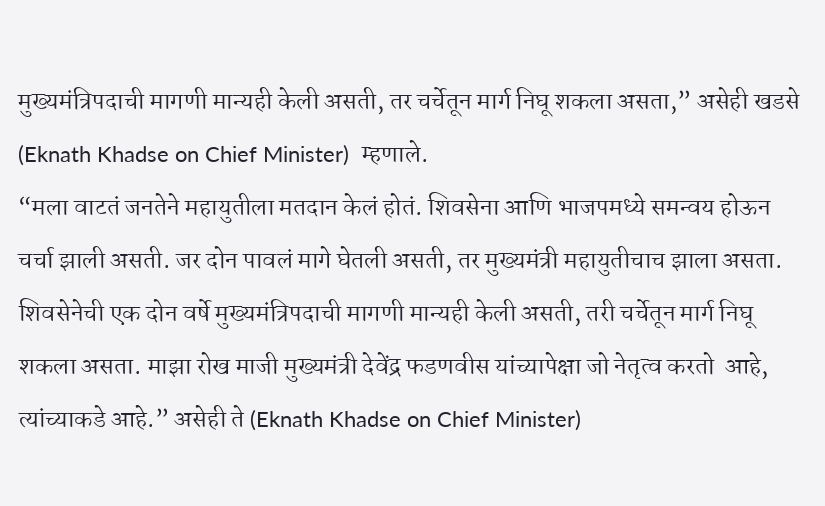मुख्यमंत्रिपदाची मागणी मान्यही केली असती, तर चर्चेतून मार्ग निघू शकला असता,” असेही खडसे (Eknath Khadse on Chief Minister)  म्हणाले.
“मला वाटतं जनतेने महायुतीला मतदान केलं होतं. शिवसेना आणि भाजपमध्ये समन्वय होऊन चर्चा झाली असती. जर दोन पावलं मागे घेतली असती, तर मुख्यमंत्री महायुतीचाच झाला असता. शिवसेनेची एक दोन वर्षे मुख्यमंत्रिपदाची मागणी मान्यही केली असती, तरी चर्चेतून मार्ग निघू शकला असता. माझा रोख माजी मुख्यमंत्री देवेंद्र फडणवीस यांच्यापेक्षा जो नेतृत्व करतो  आहे, त्यांच्याकडे आहे.” असेही ते (Eknath Khadse on Chief Minister)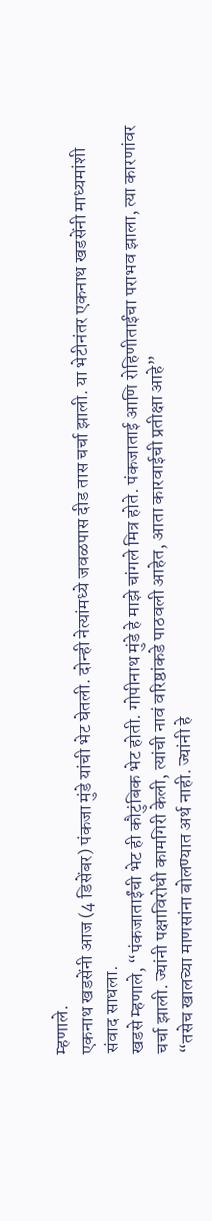म्हणाले.
एकनाथ खडसेंनी आज (4 डिसेंबर) पंकजा मुंडे यांची भेट घेतली. दोन्ही नेत्यांमध्ये जवळपास दीड तास चर्चा झाली. या भेटीनंतर एकनाथ खडसेंनी माध्यमांशी संवाद साधला.
खडसे म्हणाले, “पंकजाताईंची भेट ही कौटुंबिक भेट होती. गोपीनाथ मुंडे हे माझे चांगले मित्र होते. पंकजाताई आणि रोहिणीताईंचा पराभव झाला, त्या कारणांवर चर्चा झाली. ज्यांनी पक्षाविरोधी कामगिरी केली, त्यांची नावं वरिष्ठांकडे पाठवली आहेत, आता कारवाईची प्रतीक्षा आहे”
“तसेच खालच्या माणसांना बोलण्यात अर्थ नाही. ज्यांनी हे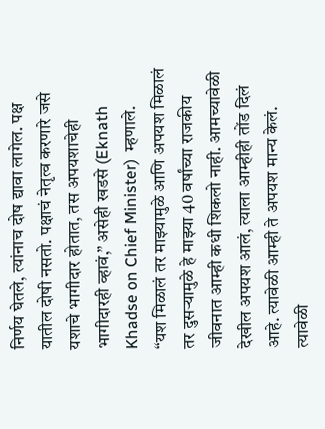निर्णय घेतले, त्यांनाच दोष द्यावा लागेल. पक्ष यातील दोषी नसतो. पक्षाचं नेतृत्व करणारे जसे यशाचे भागीदार होतात, तस अपयशाचेही भागीदारही व्हावं,” असेही खडसे (Eknath Khadse on Chief Minister)  म्हणाले.
“यश मिळालं तर माझ्यामुळे आणि अपयश मिळालं तर दुसऱ्यामुळे हे माझ्या 40 वर्षांच्या राजकीय जीवनात आम्ही कधी शिकलो नाही. आमच्यावेळी देखील अपयश आलं, त्याला आम्हीही तोंड दिलं आहे. त्यावेळी आम्ही ते अपयश मान्य केलं. त्यावेळी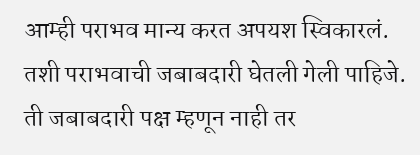आम्ही पराभव मान्य करत अपयश स्विकारलं. तशी पराभवाची जबाबदारी घेतली गेली पाहिजे. ती जबाबदारी पक्ष म्हणून नाही तर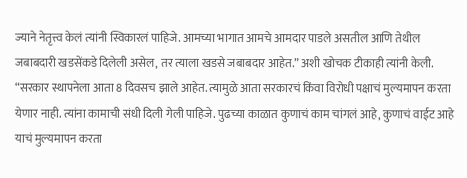ज्याने नेतृत्त्व केलं त्यांनी स्विकारलं पाहिजे. आमच्या भागात आमचे आमदार पाडले असतील आणि तेथील जबाबदारी खडसेंकडे दिलेली असेल, तर त्याला खडसे जबाबदार आहेत.” अशी खोचक टीकाही त्यांनी केली.
“सरकार स्थापनेला आता 8 दिवसच झाले आहेत. त्यामुळे आता सरकारचं किंवा विरोधी पक्षाचं मुल्यमापन करता येणार नाही. त्यांना कामाची संधी दिली गेली पाहिजे. पुढच्या काळात कुणाचं काम चांगलं आहे, कुणाचं वाईट आहे याचं मुल्यमापन करता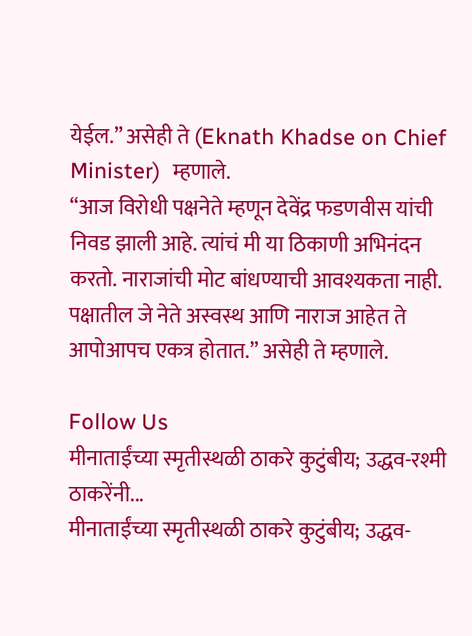येईल.” असेही ते (Eknath Khadse on Chief Minister)  म्हणाले.
“आज विरोधी पक्षनेते म्हणून देवेंद्र फडणवीस यांची निवड झाली आहे. त्यांचं मी या ठिकाणी अभिनंदन करतो. नाराजांची मोट बांधण्याची आवश्यकता नाही. पक्षातील जे नेते अस्वस्थ आणि नाराज आहेत ते आपोआपच एकत्र होतात.” असेही ते म्हणाले.

Follow Us
मीनाताईंच्या स्मृतीस्थळी ठाकरे कुटुंबीय; उद्धव-रश्मी ठाकरेंनी...
मीनाताईंच्या स्मृतीस्थळी ठाकरे कुटुंबीय; उद्धव-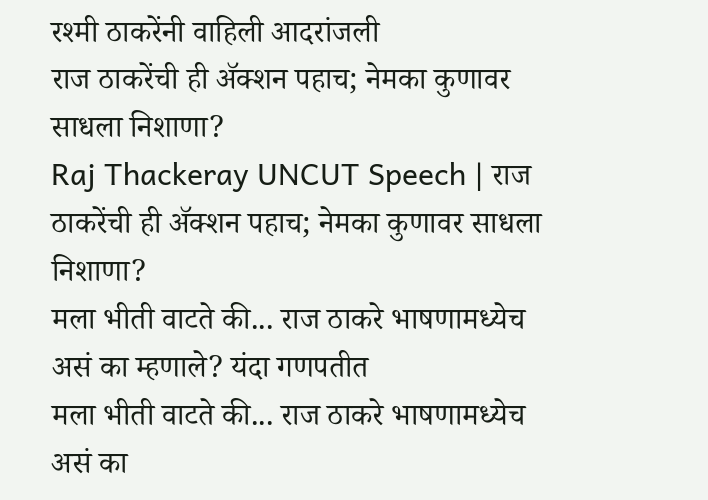रश्मी ठाकरेंनी वाहिली आदरांजली
राज ठाकरेंची ही ॲक्शन पहाच; नेमका कुणावर साधला निशाणा?
Raj Thackeray UNCUT Speech | राज ठाकरेंची ही ॲक्शन पहाच; नेमका कुणावर साधला निशाणा?
मला भीती वाटते की... राज ठाकरे भाषणामध्येच असं का म्हणाले? यंदा गणपतीत
मला भीती वाटते की... राज ठाकरे भाषणामध्येच असं का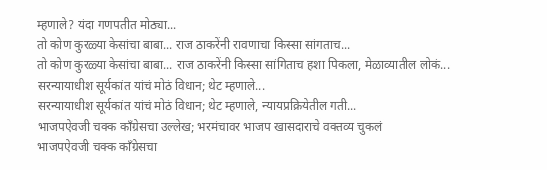म्हणाले? यंदा गणपतीत मोठ्या...
तो कोण कुरळ्या केसांचा बाबा... राज ठाकरेंनी रावणाचा किस्सा सांगताच...
तो कोण कुरळ्या केसांचा बाबा... राज ठाकरेंनी किस्सा सांगिताच हशा पिकला, मेळाव्यातील लोकं...
सरन्यायाधीश सूर्यकांत यांचं मोठं विधान; थेट म्हणाले...
सरन्यायाधीश सूर्यकांत यांचं मोठं विधान; थेट म्हणाले, न्यायप्रक्रियेतील गती...
भाजपऐवजी चक्क काँग्रेसचा उल्लेख; भरमंचावर भाजप खासदाराचे वक्तव्य चुकलं
भाजपऐवजी चक्क काँग्रेसचा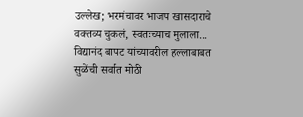उल्लेख; भरमंचावर भाजप खासदाराचे वक्तव्य चुकलं, स्वतःच्याच मुलाला...
विद्यानंद बापट यांच्यावरील हल्लाबाबत सुळेंची सर्वात मोठी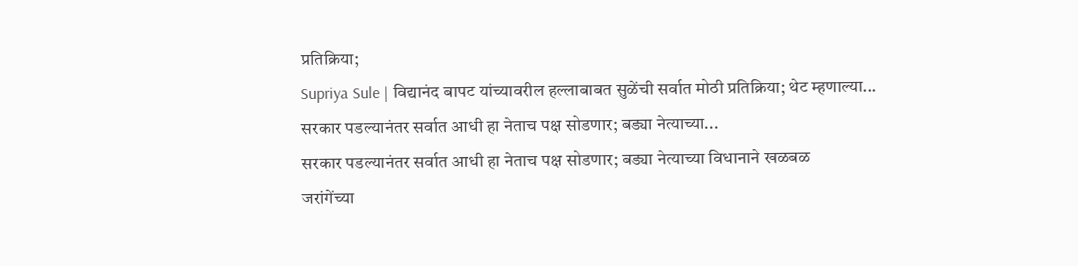प्रतिक्रिया;
Supriya Sule | विद्यानंद बापट यांच्यावरील हल्लाबाबत सुळेंची सर्वात मोठी प्रतिक्रिया; थेट म्हणाल्या...
सरकार पडल्यानंतर सर्वात आधी हा नेताच पक्ष सोडणार; बड्या नेत्याच्या...
सरकार पडल्यानंतर सर्वात आधी हा नेताच पक्ष सोडणार; बड्या नेत्याच्या विधानाने खळबळ
जरांगेंच्या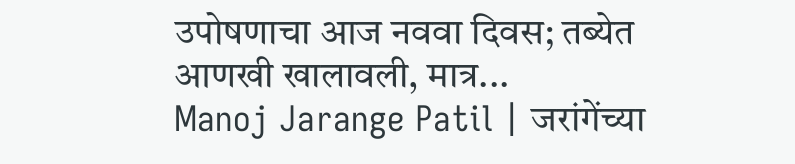उपोषणाचा आज नववा दिवस; तब्येत आणखी खालावली, मात्र...
Manoj Jarange Patil | जरांगेंच्या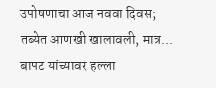उपोषणाचा आज नववा दिवस; तब्येत आणखी खालावली, मात्र...
बापट यांच्यावर हल्ला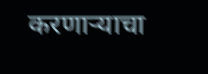करणाऱ्याचा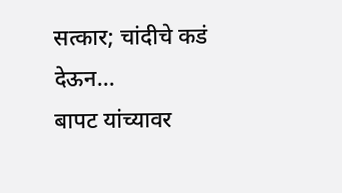सत्कार; चांदीचे कडं देऊन...
बापट यांच्यावर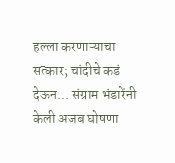हल्ला करणाऱ्याचा सत्कार; चांदीचे कडं देऊन... संग्राम भंडारेंनी केली अजब घोषणा